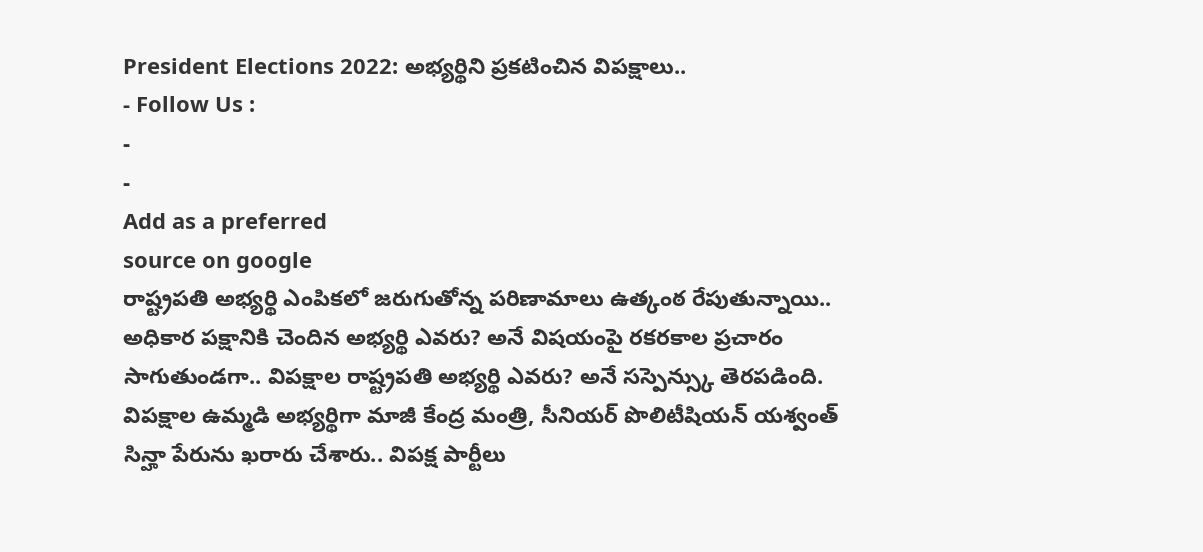President Elections 2022: అభ్యర్థిని ప్రకటించిన విపక్షాలు..
- Follow Us :
-
-
Add as a preferred
source on google
రాష్ట్రపతి అభ్యర్థి ఎంపికలో జరుగుతోన్న పరిణామాలు ఉత్కంఠ రేపుతున్నాయి.. అధికార పక్షానికి చెందిన అభ్యర్థి ఎవరు? అనే విషయంపై రకరకాల ప్రచారం సాగుతుండగా.. విపక్షాల రాష్ట్రపతి అభ్యర్థి ఎవరు? అనే సస్పెన్స్కు తెరపడింది. విపక్షాల ఉమ్మడి అభ్యర్థిగా మాజీ కేంద్ర మంత్రి, సీనియర్ పొలిటీషియన్ యశ్వంత్ సిన్హా పేరును ఖరారు చేశారు.. విపక్ష పార్టీలు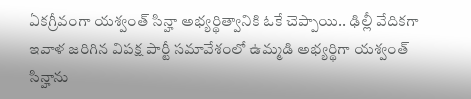ఏకగ్రీవంగా యశ్వంత్ సిన్హా అభ్యర్థిత్వానికి ఓకే చెప్పాయి.. ఢిల్లీ వేదికగా ఇవాళ జరిగిన విపక్ష పార్టీ సమావేశంలో ఉమ్మడి అభ్యర్థిగా యశ్వంత్ సిన్హాను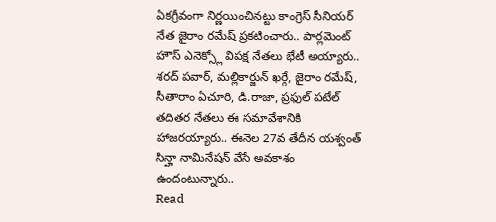ఏకగ్రీవంగా నిర్ణయించినట్టు కాంగ్రెస్ సీనియర్ నేత జైరాం రమేష్ ప్రకటించారు.. పార్లమెంట్ హౌస్ ఎనెక్స్లో విపక్ష నేతలు భేటీ అయ్యారు.. శరద్ పవార్, మల్లికార్జున్ ఖర్గే, జైరాం రమేష్, సీతారాం ఏచూరి, డి.రాజా, ప్రఫుల్ పటేల్ తదితర నేతలు ఈ సమావేశానికి హాజరయ్యారు.. ఈనెల 27వ తేదీన యశ్వంత్ సిన్హా నామినేషన్ వేసే అవకాశం ఉందంటున్నారు..
Read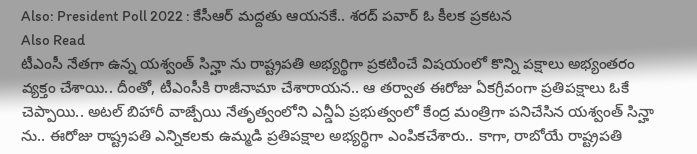Also: President Poll 2022 : కేసీఆర్ మద్దతు ఆయనకే.. శరద్ పవార్ ఓ కీలక ప్రకటన
Also Read
టీఎంసీ నేతగా ఉన్న యశ్వంత్ సిన్హా ను రాష్ట్రపతి అభ్యర్థిగా ప్రకటించే విషయంలో కొన్ని పక్షాలు అభ్యంతరం వ్యక్తం చేశాయి.. దీంతో, టీఎంసీకి రాజీనామా చేశారాయన.. ఆ తర్వాత ఈరోజు ఏకగ్రీవంగా ప్రతిపక్షాలు ఓకే చెప్పాయి.. అటల్ బిహారీ వాజ్పేయి నేతృత్వంలోని ఎన్డీఏ ప్రభుత్వంలో కేంద్ర మంత్రిగా పనిచేసిన యశ్వంత్ సిన్హా ను.. ఈరోజు రాష్ట్రపతి ఎన్నికలకు ఉమ్మడి ప్రతిపక్షాల అభ్యర్థిగా ఎంపికచేశారు.. కాగా, రాబోయే రాష్ట్రపతి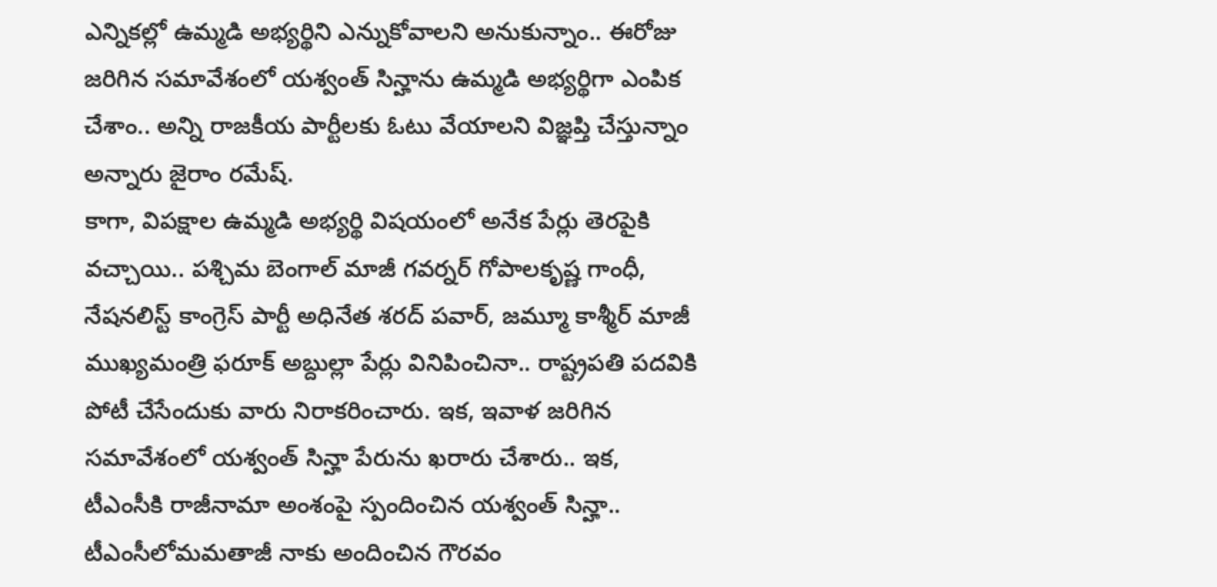ఎన్నికల్లో ఉమ్మడి అభ్యర్థిని ఎన్నుకోవాలని అనుకున్నాం.. ఈరోజు జరిగిన సమావేశంలో యశ్వంత్ సిన్హాను ఉమ్మడి అభ్యర్థిగా ఎంపిక చేశాం.. అన్ని రాజకీయ పార్టీలకు ఓటు వేయాలని విజ్ఞప్తి చేస్తున్నాం అన్నారు జైరాం రమేష్.
కాగా, విపక్షాల ఉమ్మడి అభ్యర్థి విషయంలో అనేక పేర్లు తెరపైకి వచ్చాయి.. పశ్చిమ బెంగాల్ మాజీ గవర్నర్ గోపాలకృష్ణ గాంధీ, నేషనలిస్ట్ కాంగ్రెస్ పార్టీ అధినేత శరద్ పవార్, జమ్మూ కాశ్మీర్ మాజీ ముఖ్యమంత్రి ఫరూక్ అబ్దుల్లా పేర్లు వినిపించినా.. రాష్ట్రపతి పదవికి పోటీ చేసేందుకు వారు నిరాకరించారు. ఇక, ఇవాళ జరిగిన సమావేశంలో యశ్వంత్ సిన్హా పేరును ఖరారు చేశారు.. ఇక, టీఎంసీకి రాజీనామా అంశంపై స్పందించిన యశ్వంత్ సిన్హా.. టీఎంసీలోమమతాజీ నాకు అందించిన గౌరవం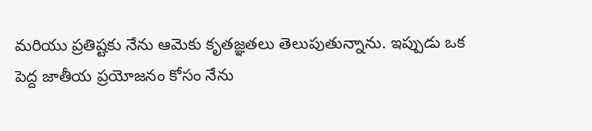మరియు ప్రతిష్టకు నేను ఆమెకు కృతజ్ఞతలు తెలుపుతున్నాను. ఇప్పుడు ఒక పెద్ద జాతీయ ప్రయోజనం కోసం నేను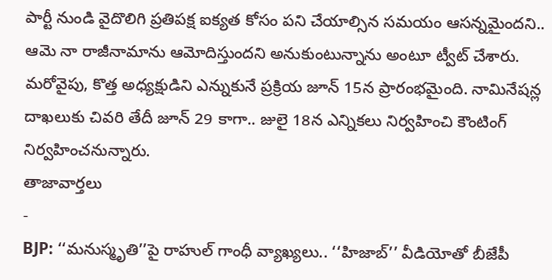పార్టీ నుండి వైదొలిగి ప్రతిపక్ష ఐక్యత కోసం పని చేయాల్సిన సమయం ఆసన్నమైందని.. ఆమె నా రాజీనామాను ఆమోదిస్తుందని అనుకుంటున్నాను అంటూ ట్వీట్ చేశారు. మరోవైపు, కొత్త అధ్యక్షుడిని ఎన్నుకునే ప్రక్రియ జూన్ 15న ప్రారంభమైంది. నామినేషన్ల దాఖలుకు చివరి తేదీ జూన్ 29 కాగా.. జులై 18న ఎన్నికలు నిర్వహించి కౌంటింగ్ నిర్వహించనున్నారు.
తాజావార్తలు
-
BJP: ‘‘మనుస్మృతి’’పై రాహుల్ గాంధీ వ్యాఖ్యలు.. ‘‘హిజాబ్’’ వీడియోతో బీజేపీ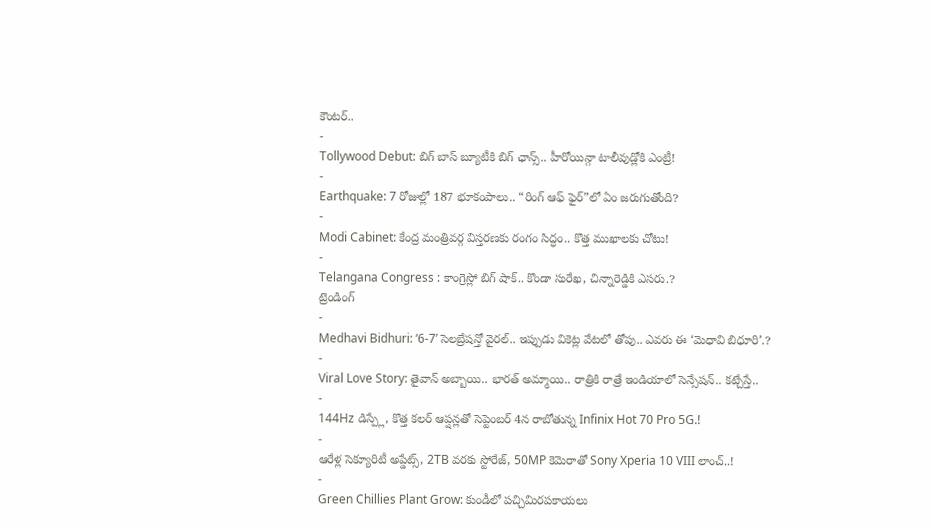కౌంటర్..
-
Tollywood Debut: బిగ్ బాస్ బ్యూటీకి బిగ్ ఛాన్స్.. హీరోయిన్గా టాలీవుడ్లోకి ఎంట్రీ!
-
Earthquake: 7 రోజుల్లో 187 భూకంపాలు.. “రింగ్ ఆఫ్ ఫైర్”లో ఏం జరుగుతోంది?
-
Modi Cabinet: కేంద్ర మంత్రివర్గ విస్తరణకు రంగం సిద్ధం.. కొత్త ముఖాలకు చోటు!
-
Telangana Congress : కాంగ్రెస్లో బిగ్ షాక్.. కొండా సురేఖ, చిన్నారెడ్డికి ఎసరు.?
ట్రెండింగ్
-
Medhavi Bidhuri: ‘6-7’ సెలబ్రేషన్తో వైరల్.. ఇప్పుడు వికెట్ల వేటలో తోపు.. ఎవరు ఈ ‘మెధావి బిధూరి’.?
-
Viral Love Story: తైవాన్ అబ్బాయి.. భారత్ అమ్మాయి.. రాత్రికి రాత్రే ఇండియాలో సెన్సేషన్.. కట్చేస్తే..
-
144Hz డిస్ప్లే, కొత్త కలర్ ఆప్షన్లతో సెప్టెంబర్ 4న రాబోతున్న Infinix Hot 70 Pro 5G.!
-
ఆరేళ్ల సెక్యూరిటీ అప్డేట్స్, 2TB వరకు స్టోరేజ్, 50MP కెమెరాతో Sony Xperia 10 VIII లాంచ్..!
-
Green Chillies Plant Grow: కుండీలో పచ్చిమిరపకాయలు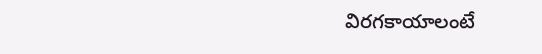విరగకాయాలంటే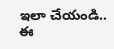ఇలా చేయండి.. ఈ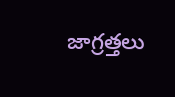జాగ్రత్తలు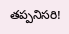తప్పనిసరి!